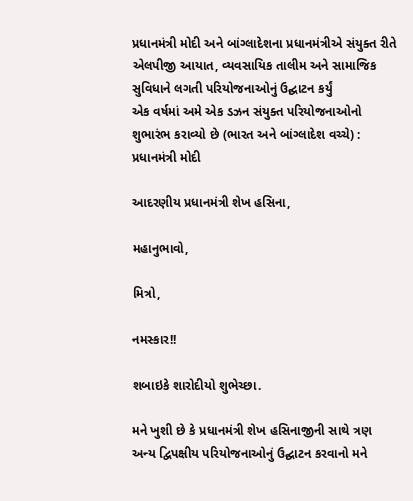પ્રધાનમંત્રી મોદી અને બાંગ્લાદેશના પ્રધાનમંત્રીએ સંયુક્ત રીતે એલપીજી આયાત, વ્યવસાયિક તાલીમ અને સામાજિક સુવિધાને લગતી પરિયોજનાઓનું ઉદ્ઘાટન કર્યું
એક વર્ષમાં અમે એક ડઝન સંયુક્ત પરિયોજનાઓનો શુભારંભ કરાવ્યો છે (ભારત અને બાંગ્લાદેશ વચ્ચે) : પ્રધાનમંત્રી મોદી

આદરણીય પ્રધાનમંત્રી શેખ હસિના,

મહાનુભાવો,

મિત્રો,

નમસ્કાર!!

શબાઇકે શારોદીયો શુભેચ્છા.

મને ખુશી છે કે પ્રધાનમંત્રી શેખ હસિનાજીની સાથે ત્રણ અન્ય દ્વિપક્ષીય પરિયોજનાઓનું ઉદ્ઘાટન કરવાનો મને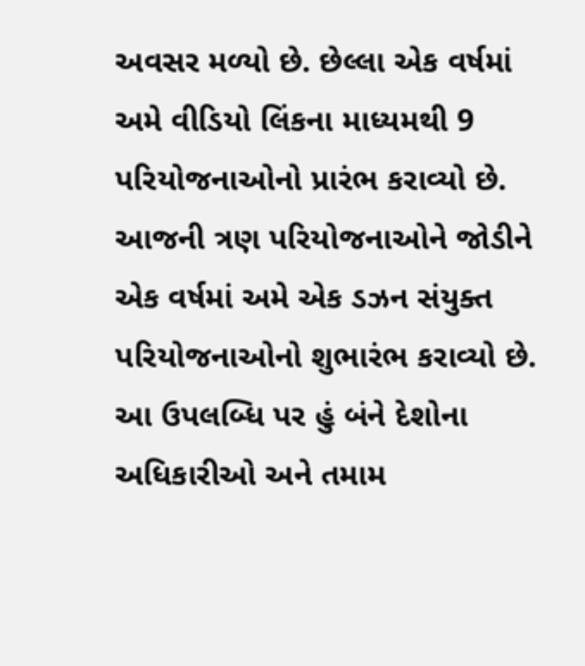અવસર મળ્યો છે. છેલ્લા એક વર્ષમાં અમે વીડિયો લિંકના માધ્યમથી 9 પરિયોજનાઓનો પ્રારંભ કરાવ્યો છે. આજની ત્રણ પરિયોજનાઓને જોડીને એક વર્ષમાં અમે એક ડઝન સંયુક્ત પરિયોજનાઓનો શુભારંભ કરાવ્યો છે. આ ઉપલબ્ધિ પર હું બંને દેશોના અધિકારીઓ અને તમામ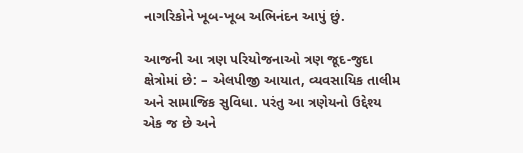નાગરિકોને ખૂબ-ખૂબ અભિનંદન આપું છું.

આજની આ ત્રણ પરિયોજનાઓ ત્રણ જૂદ-જુદા ક્ષેત્રોમાં છે: – એલપીજી આયાત, વ્યવસાયિક તાલીમ અને સામાજિક સુવિધા. પરંતુ આ ત્રણેયનો ઉદ્દેશ્ય એક જ છે અને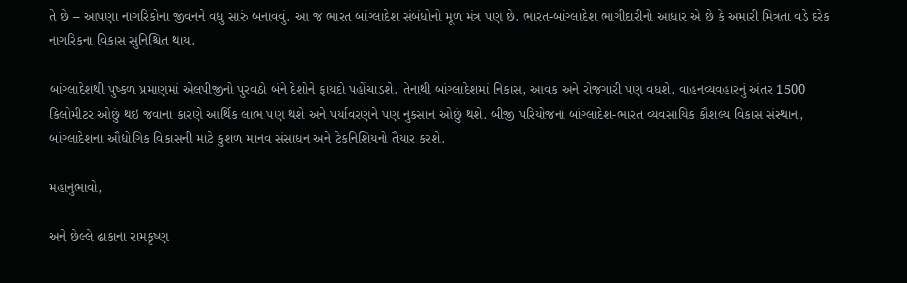તે છે – આપણા નાગરિકોના જીવનને વધુ સારું બનાવવું. આ જ ભારત બાંગ્લાદેશ સંબંધોનો મૂળ મંત્ર પણ છે. ભારત-બાંગ્લાદેશ ભાગીદારીનો આધાર એ છે કે અમારી મિત્રતા વડે દરેક નાગરિકના વિકાસ સુનિશ્ચિત થાય.

બાંગ્લાદેશથી પુષ્કળ પ્રમાણમાં એલપીજીનો પુરવઠો બંને દેશોને ફાયદો પહોંચાડશે. તેનાથી બાંગ્લાદેશમાં નિકાસ, આવક અને રોજગારી પણ વધશે. વાહનવ્યવહારનું અંતર 1500 કિલોમીટર ઓછું થઇ જવાના કારણે આર્થિક લાભ પણ થશે અને પર્યાવરણને પણ નુકસાન ઓછું થશે. બીજી પરિયોજના બાંગ્લાદેશ-ભારત વ્યવસાયિક કૌશલ્ય વિકાસ સંસ્થાન, બાંગ્લાદેશના ઔદ્યોગિક વિકાસની માટે કુશળ માનવ સંસાધન અને ટેકનિશિયનો તૈયાર કરશે.

મહાનુભાવો,

અને છેલ્લે ઢાકાના રામકૃષ્ણ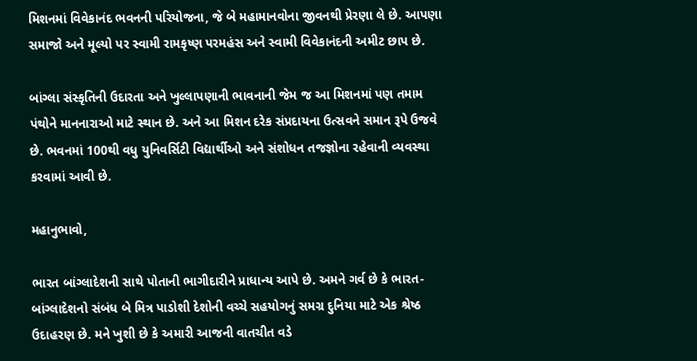મિશનમાં વિવેકાનંદ ભવનની પરિયોજના, જે બે મહામાનવોના જીવનથી પ્રેરણા લે છે. આપણા સમાજો અને મૂલ્યો પર સ્વામી રામકૃષ્ણ પરમહંસ અને સ્વામી વિવેકાનંદની અમીટ છાપ છે.

બાંગ્લા સંસ્કૃતિની ઉદારતા અને ખુલ્લાપણાની ભાવનાની જેમ જ આ મિશનમાં પણ તમામ પંથોને માનનારાઓ માટે સ્થાન છે. અને આ મિશન દરેક સંપ્રદાયના ઉત્સવને સમાન રૂપે ઉજવે છે. ભવનમાં 100થી વધુ યુનિવર્સિટી વિદ્યાર્થીઓ અને સંશોધન તજજ્ઞોના રહેવાની વ્યવસ્થા કરવામાં આવી છે.

મહાનુભાવો,

ભારત બાંગ્લાદેશની સાથે પોતાની ભાગીદારીને પ્રાધાન્ય આપે છે. અમને ગર્વ છે કે ભારત-બાંગ્લાદેશનો સંબંધ બે મિત્ર પાડોશી દેશોની વચ્ચે સહયોગનું સમગ્ર દુનિયા માટે એક શ્રેષ્ઠ ઉદાહરણ છે. મને ખુશી છે કે અમારી આજની વાતચીત વડે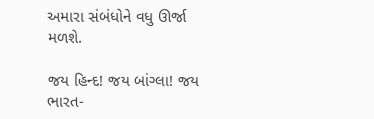અમારા સંબંધોને વધુ ઊર્જા મળશે.

જય હિન્દ! જય બાંગ્લા! જય ભારત-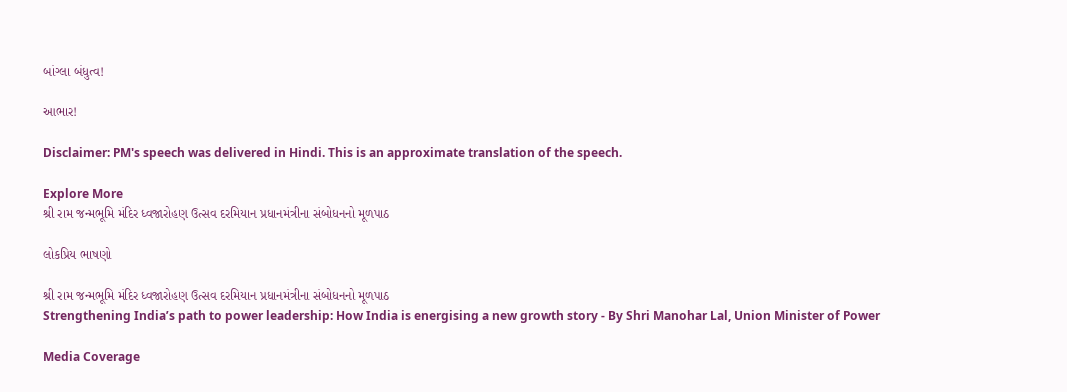બાંગ્લા બંધુત્વ!

આભાર!

Disclaimer: PM's speech was delivered in Hindi. This is an approximate translation of the speech.

Explore More
શ્રી રામ જન્મભૂમિ મંદિર ધ્વજારોહણ ઉત્સવ દરમિયાન પ્રધાનમંત્રીના સંબોધનનો મૂળપાઠ

લોકપ્રિય ભાષણો

શ્રી રામ જન્મભૂમિ મંદિર ધ્વજારોહણ ઉત્સવ દરમિયાન પ્રધાનમંત્રીના સંબોધનનો મૂળપાઠ
Strengthening India’s path to power leadership: How India is energising a new growth story - By Shri Manohar Lal, Union Minister of Power

Media Coverage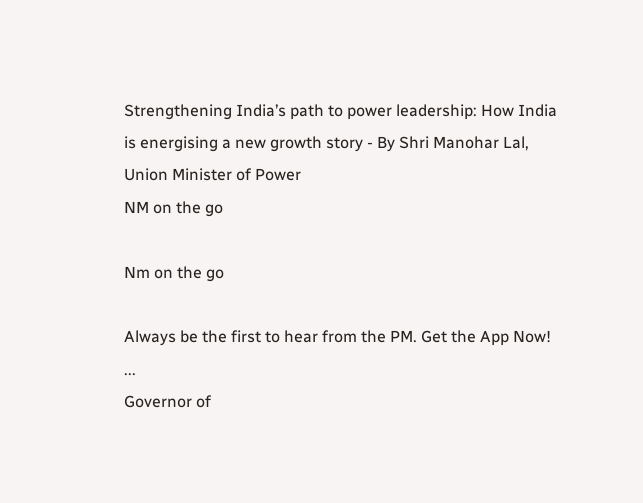Strengthening India’s path to power leadership: How India is energising a new growth story - By Shri Manohar Lal, Union Minister of Power
NM on the go

Nm on the go

Always be the first to hear from the PM. Get the App Now!
...
Governor of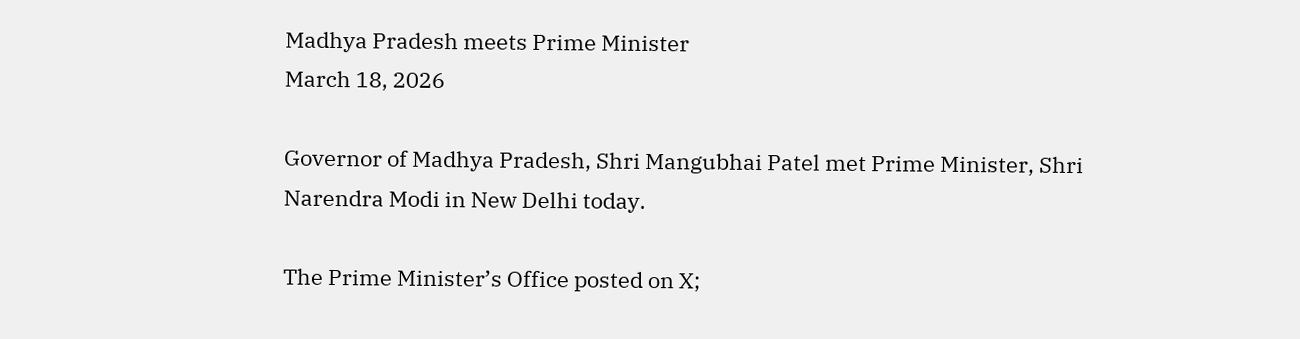Madhya Pradesh meets Prime Minister
March 18, 2026

Governor of Madhya Pradesh, Shri Mangubhai Patel met Prime Minister, Shri Narendra Modi in New Delhi today.

The Prime Minister’s Office posted on X;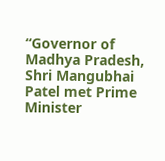“Governor of Madhya Pradesh, Shri Mangubhai Patel met Prime Minister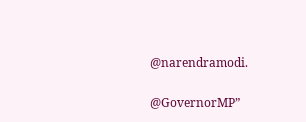@narendramodi.

@GovernorMP”